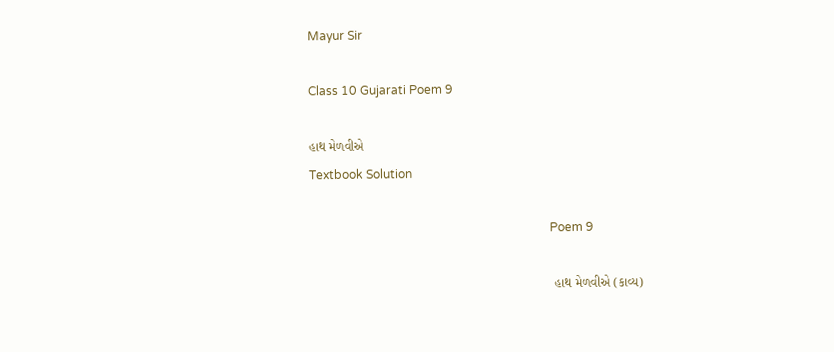Mayur Sir

Class 10 Gujarati Poem 9

હાથ મેળવીએ
Textbook Solution

                                                                                Poem 9

                                                                    હાથ મેળવીએ (કાવ્ય)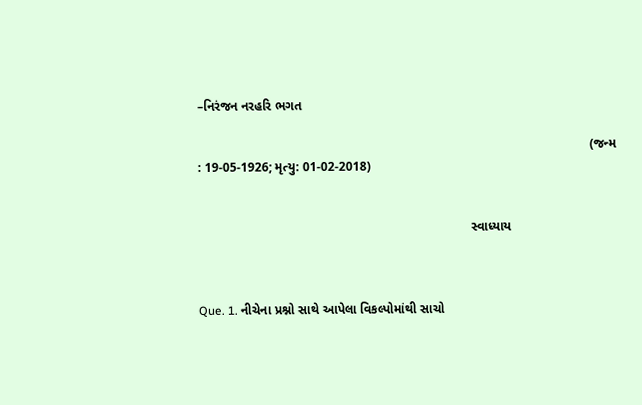–નિરંજન નરહરિ ભગત

                                                                                                             (જન્મ : 19-05-1926; મૃત્યુ: 01-02-2018)


                                                                            સ્વાધ્યાય



Que. 1. નીચેના પ્રશ્નો સાથે આપેલા વિકલ્પોમાંથી સાચો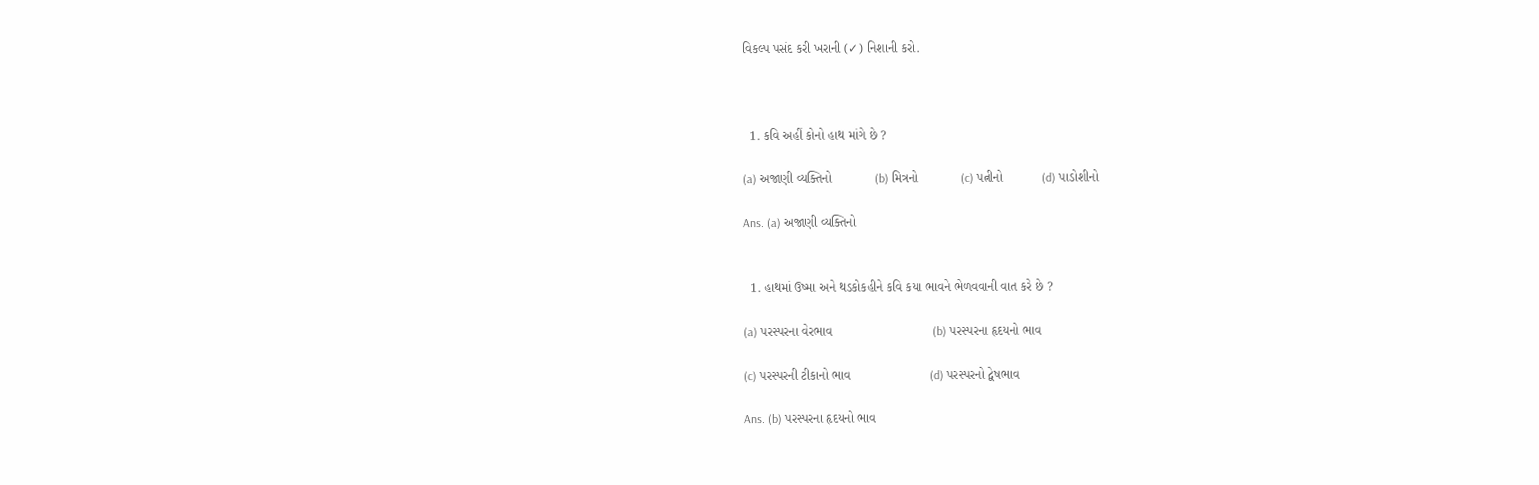વિકલ્પ પસંદ કરી ખરાની (✓) નિશાની કરો.



  1. કવિ અહીં કોનો હાથ માંગે છે ?

(a) અજાણી વ્યક્તિનો            (b) મિત્રનો            (c) પત્નીનો           (d) પાડોશીનો

Ans. (a) અજાણી વ્યક્તિનો


  1. હાથમાં ઉષ્મા અને થડકોકહીને કવિ કયા ભાવને ભેળવવાની વાત કરે છે ?

(a) પરસ્પરના વેરભાવ                            (b) પરસ્પરના હૃદયનો ભાવ

(c) પરસ્પરની ટીકાનો ભાવ                      (d) પરસ્પરનો દ્વેષભાવ

Ans. (b) પરસ્પરના હૃદયનો ભાવ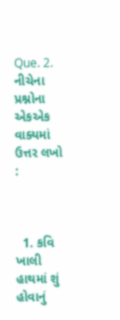Que. 2. નીચેના પ્રશ્નોના એકએક વાક્યમાં ઉત્તર લખો :



  1. કવિ ખાલી હાથમાં શું હોવાનું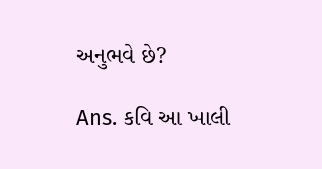અનુભવે છે?

Ans. કવિ આ ખાલી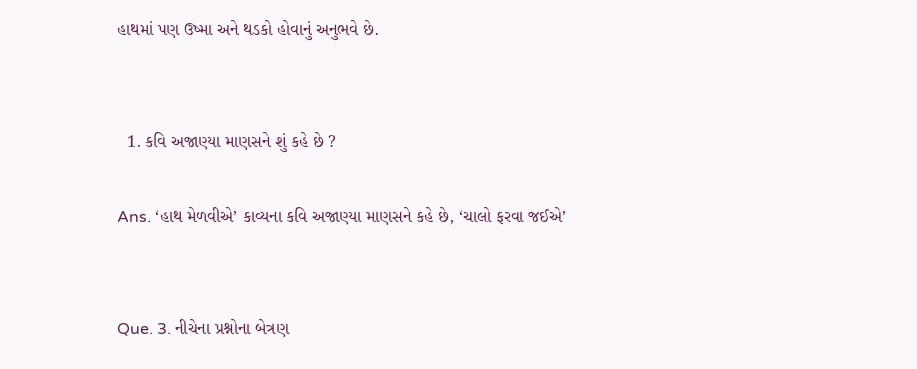હાથમાં પણ ઉષ્મા અને થડકો હોવાનું અનુભવે છે.


  1. કવિ અજાણ્યા માણસને શું કહે છે ?

Ans. ‘હાથ મેળવીએ’ કાવ્યના કવિ અજાણ્યા માણસને કહે છે, ‘ચાલો ફરવા જઈએ’


Que. 3. નીચેના પ્રશ્નોના બેત્રણ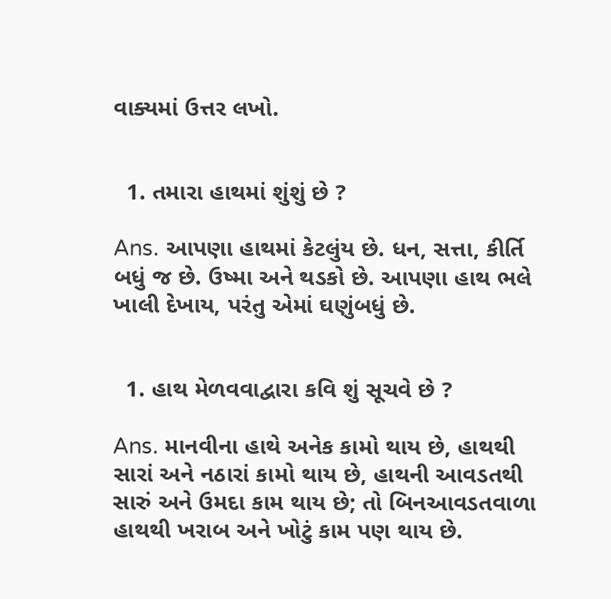વાક્યમાં ઉત્તર લખો.


  1. તમારા હાથમાં શુંશું છે ?

Ans. આપણા હાથમાં કેટલુંય છે. ધન, સત્તા, કીર્તિ બધું જ છે. ઉષ્મા અને થડકો છે. આપણા હાથ ભલે ખાલી દેખાય, પરંતુ એમાં ઘણુંબધું છે.


  1. હાથ મેળવવાદ્વારા કવિ શું સૂચવે છે ?

Ans. માનવીના હાથે અનેક કામો થાય છે, હાથથી સારાં અને નઠારાં કામો થાય છે, હાથની આવડતથી સારું અને ઉમદા કામ થાય છે; તો બિનઆવડતવાળા હાથથી ખરાબ અને ખોટું કામ પણ થાય છે.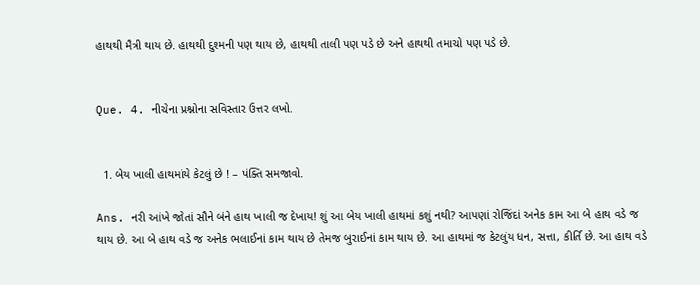હાથથી મૈત્રી થાય છે. હાથથી દુશ્મની પણ થાય છે, હાથથી તાલી પણ પડે છે અને હાથથી તમાચો પણ પડે છે.


Que. 4. નીચેના પ્રશ્નોના સવિસ્તાર ઉત્તર લખો.


  1. બેય ખાલી હાથમાંયે કેટલું છે ! – પંક્તિ સમજાવો.

Ans. નરી આંખે જોતાં સૌને બંને હાથ ખાલી જ દેખાય! શું આ બેય ખાલી હાથમાં કશું નથી? આપણાં રોજિંદાં અનેક કામ આ બે હાથ વડે જ થાય છે. આ બે હાથ વડે જ અનેક ભલાઈનાં કામ થાય છે તેમજ બુરાઈનાં કામ થાય છે. આ હાથમાં જ કેટલુંય ધન, સત્તા, કીર્તિ છે. આ હાથ વડે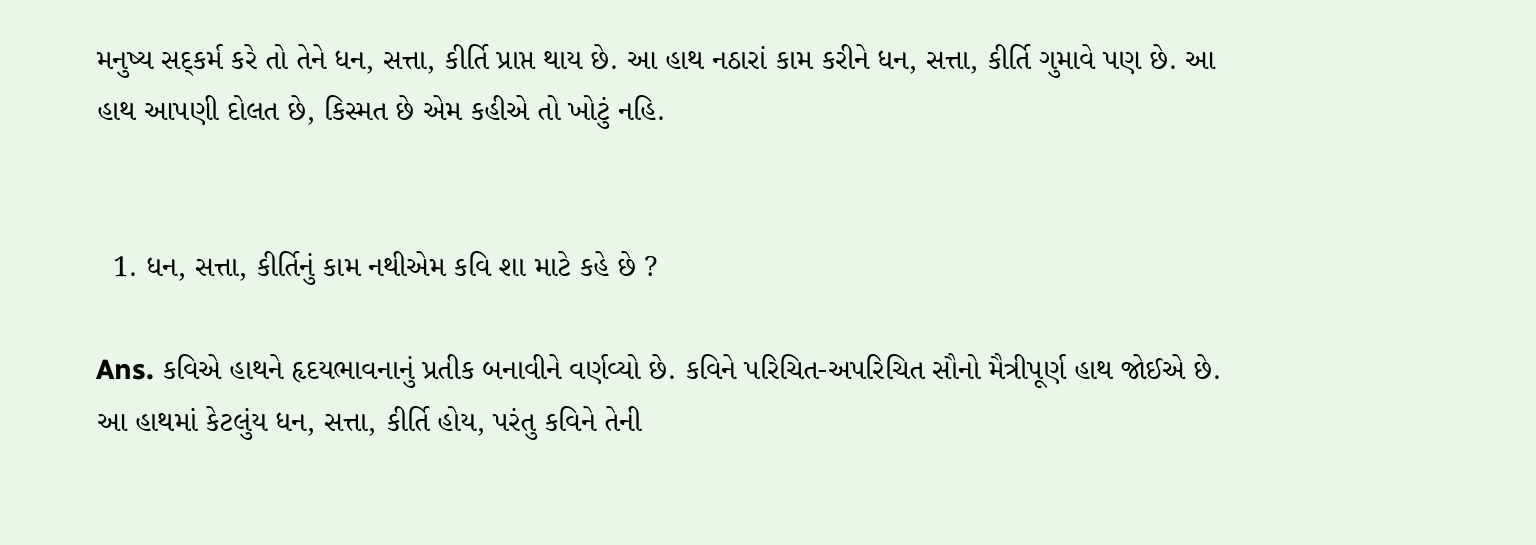મનુષ્ય સદ્કર્મ કરે તો તેને ધન, સત્તા, કીર્તિ પ્રાપ્ત થાય છે. આ હાથ નઠારાં કામ કરીને ધન, સત્તા, કીર્તિ ગુમાવે પણ છે. આ હાથ આપણી દોલત છે, કિસ્મત છે એમ કહીએ તો ખોટું નહિ.


  1. ધન, સત્તા, કીર્તિનું કામ નથીએમ કવિ શા માટે કહે છે ?

Ans. કવિએ હાથને હૃદયભાવનાનું પ્રતીક બનાવીને વર્ણવ્યો છે. કવિને પરિચિત-અપરિચિત સૌનો મૈત્રીપૂર્ણ હાથ જોઈએ છે. આ હાથમાં કેટલુંય ધન, સત્તા, કીર્તિ હોય, પરંતુ કવિને તેની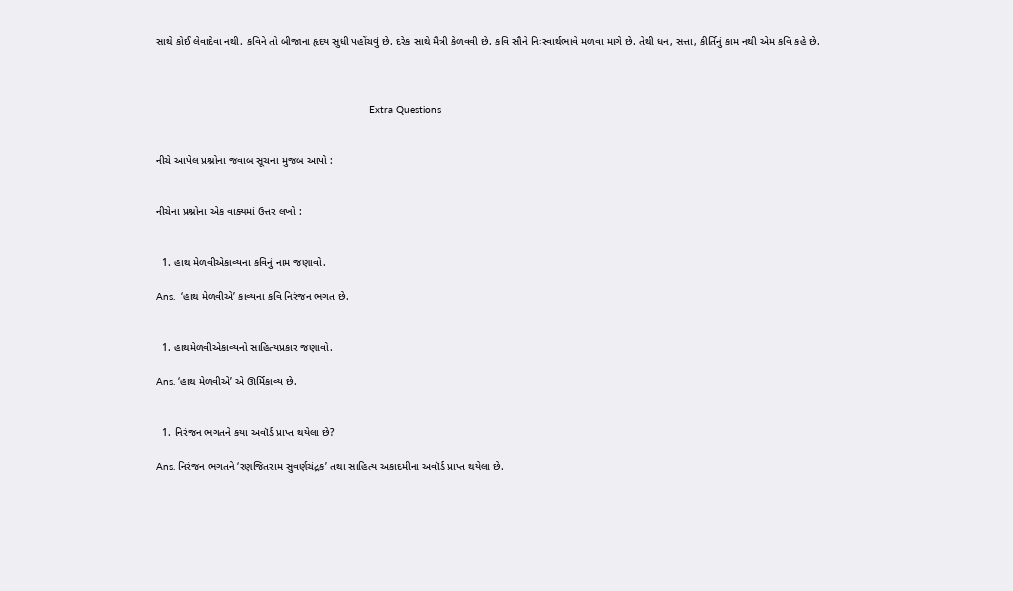સાથે કોઈ લેવાદેવા નથી. કવિને તો બીજાના હૃદય સુધી પહોંચવું છે. દરેક સાથે મૈત્રી કેળવવી છે. કવિ સૌને નિઃસ્વાર્થભાવે મળવા માગે છે. તેથી ધન, સત્તા, કીર્તિનું કામ નથી એમ કવિ કહે છે.



                                                                       Extra Questions


નીચે આપેલ પ્રશ્નોના જવાબ સૂચના મુજબ આપો :


નીચેના પ્રશ્નોના એક વાક્યમાં ઉત્તર લખો :


  1. હાથ મેળવીએકાવ્યના કવિનું નામ જણાવો.

Ans.  ‘હાથ મેળવીએ’ કાવ્યના કવિ નિરંજન ભગત છે.


  1. હાથમેળવીએકાવ્યનો સાહિત્યપ્રકાર જણાવો.

Ans. ‘હાથ મેળવીએ’ એ ઊર્મિકાવ્ય છે.


  1. નિરંજન ભગતને કયા અવૉર્ડ પ્રાપ્ત થયેલા છે?

Ans. નિરંજન ભગતને ‘રણજિતરામ સુવર્ણચંદ્રક’ તથા સાહિત્ય અકાદમીના અવૉર્ડ પ્રાપ્ત થયેલા છે.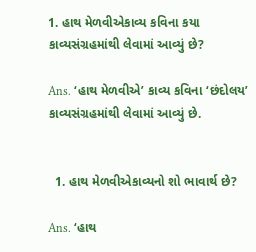1. હાથ મેળવીએકાવ્ય કવિના કયા કાવ્યસંગ્રહમાંથી લેવામાં આવ્યું છે?

Ans. ‘હાથ મેળવીએ’ કાવ્ય કવિના ‘છંદોલય’ કાવ્યસંગ્રહમાંથી લેવામાં આવ્યું છે.


  1. હાથ મેળવીએકાવ્યનો શો ભાવાર્થ છે?

Ans. ‘હાથ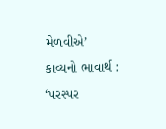મેળવીએ’ કાવ્યનો ભાવાર્થ : ‘પરસ્પર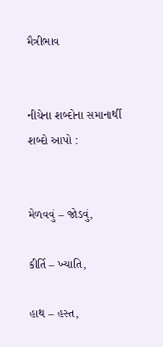મૈત્રીભાવ


નીચેના શબ્દોના સમાનાર્થી શબ્દો આપો :


મેળવવું – જોડવું,

કીર્તિ – ખ્યાતિ,

હાથ – હસ્ત,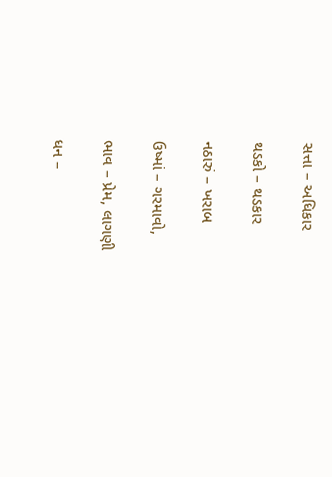સત્તા – અધિકાર

થડકો – થડકાર

નઠારું – ખરાબ

ઉષ્માં – ગરમાવો,

ભાવ – પ્રેમ, લાગણી

ધન –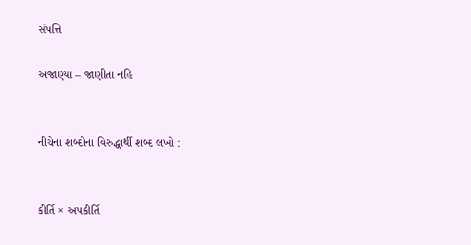સંપત્તિ

અજાણ્યા – જાણીતા નહિ


નીચેના શબ્દોના વિરુદ્ધાર્થી શબ્દ લખો :


કીર્તિ × અપકીર્તિ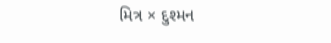મિત્ર × દુશ્મન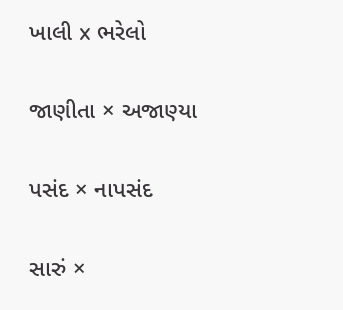ખાલી x ભરેલો

જાણીતા × અજાણ્યા

પસંદ × નાપસંદ

સારું ×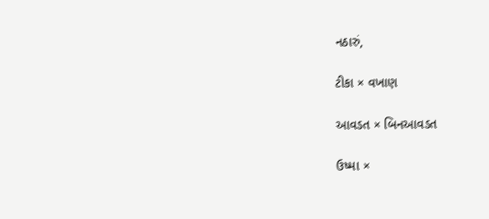નઠારું,

ટીકા × વખાણ

આવડત × બિનઆવડત

ઉષ્મા ×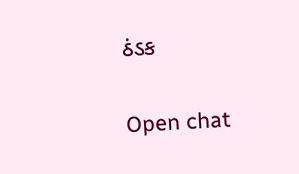ઠંડક

Open chat